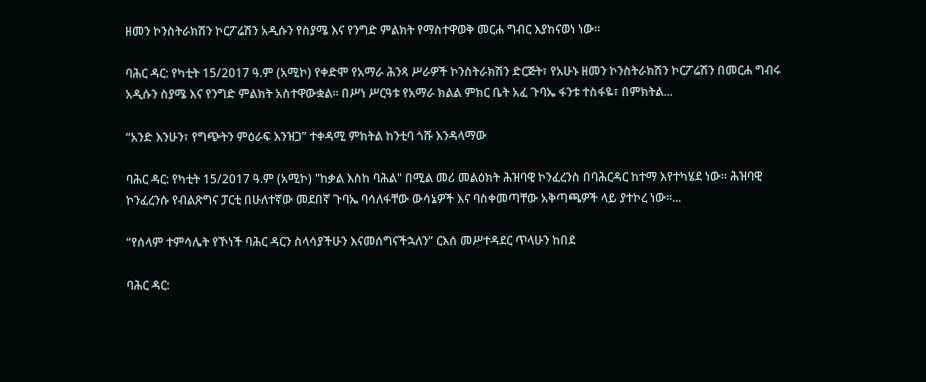ዘመን ኮንስትራክሽን ኮርፖሬሽን አዲሱን የስያሜ እና የንግድ ምልክት የማስተዋወቅ መርሐ ግብር እያከናወነ ነው።

ባሕር ዳር: የካቲት 15/2017 ዓ.ም (አሚኮ) የቀድሞ የአማራ ሕንጻ ሥራዎች ኮንስትራክሽን ድርጅት፣ የአሁኑ ዘመን ኮንስትራክሽን ኮርፖሬሽን በመርሐ ግብሩ አዲሱን ስያሜ እና የንግድ ምልክት አስተዋውቋል። በሥነ ሥርዓቱ የአማራ ክልል ምክር ቤት አፈ ጉባኤ ፋንቱ ተስፋዬ፣ በምክትል...

“አንድ እንሁን፣ የግጭትን ምዕራፍ እንዝጋ” ተቀዳሚ ምክትል ከንቲባ ጎሹ እንዳላማው

ባሕር ዳር: የካቲት 15/2017 ዓ.ም (አሚኮ) "ከቃል እስከ ባሕል" በሚል መሪ መልዕክት ሕዝባዊ ኮንፈረንስ በባሕርዳር ከተማ እየተካሄደ ነው። ሕዝባዊ ኮንፈረንሱ የብልጽግና ፓርቲ በሁለተኛው መደበኛ ጉባኤ ባሳለፋቸው ውሳኔዎች እና ባስቀመጣቸው አቅጣጫዎች ላይ ያተኮረ ነው።...

“የሰላም ተምሳሌት የኾነች ባሕር ዳርን ስላሳያችሁን እናመሰግናችኋለን” ርእሰ መሥተዳደር ጥላሁን ከበደ

ባሕር ዳር: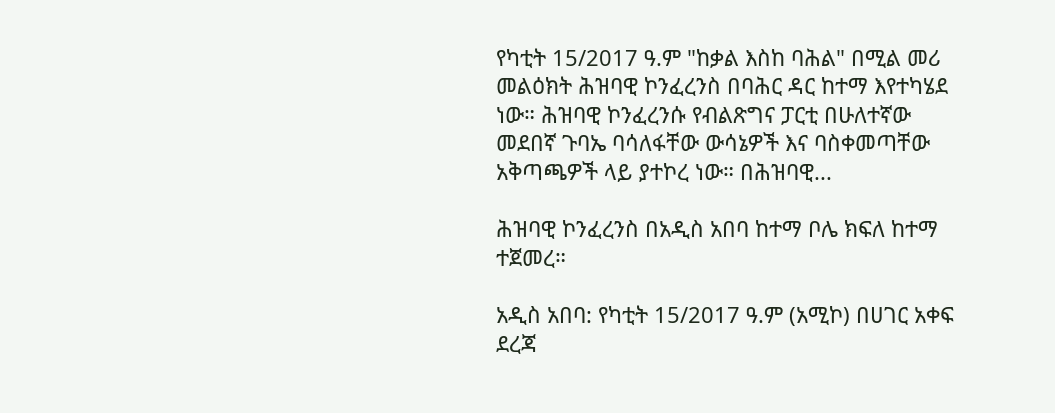የካቲት 15/2017 ዓ.ም "ከቃል እስከ ባሕል" በሚል መሪ መልዕክት ሕዝባዊ ኮንፈረንስ በባሕር ዳር ከተማ እየተካሄደ ነው። ሕዝባዊ ኮንፈረንሱ የብልጽግና ፓርቲ በሁለተኛው መደበኛ ጉባኤ ባሳለፋቸው ውሳኔዎች እና ባስቀመጣቸው አቅጣጫዎች ላይ ያተኮረ ነው። በሕዝባዊ...

ሕዝባዊ ኮንፈረንስ በአዲስ አበባ ከተማ ቦሌ ክፍለ ከተማ ተጀመረ።

አዲስ አበባ: የካቲት 15/2017 ዓ.ም (አሚኮ) በሀገር አቀፍ ደረጃ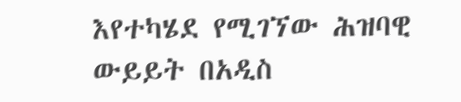እየተካሄደ የሚገኘው ሕዝባዊ ውይይት በአዲስ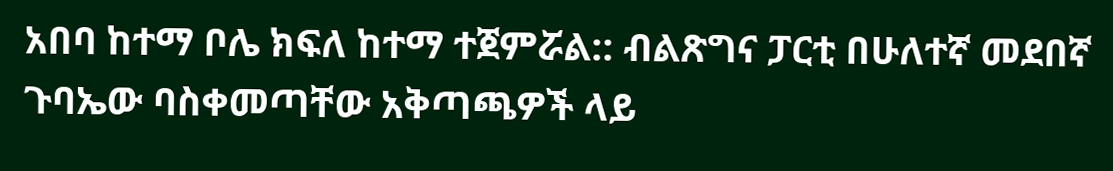አበባ ከተማ ቦሌ ክፍለ ከተማ ተጀምሯል:: ብልጽግና ፓርቲ በሁለተኛ መደበኛ ጉባኤው ባስቀመጣቸው አቅጣጫዎች ላይ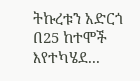ትኩረቱን አድርጎ በ25 ከተሞች እየተካሄደ...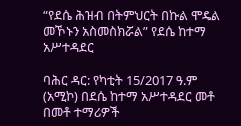“የደሴ ሕዝብ በትምህርት በኩል ሞዴል መኾኑን አስመስክሯል” የደሴ ከተማ አሥተዳደር

ባሕር ዳር: የካቲት 15/2017 ዓ.ም (አሚኮ) በደሴ ከተማ አሥተዳደር መቶ በመቶ ተማሪዎች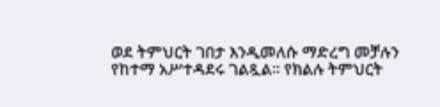ወደ ትምህርት ገበታ እንዲመለሱ ማድረግ መቻሉን የከተማ አሥተዳደሩ ገልጿል። የክልሉ ትምህርት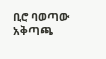ቢሮ ባወጣው አቅጣጫ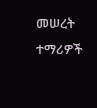መሠረት ተማሪዎች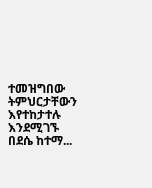ተመዝግበው ትምህርታቸውን እየተከታተሉ እንደሚገኙ በደሴ ከተማ...